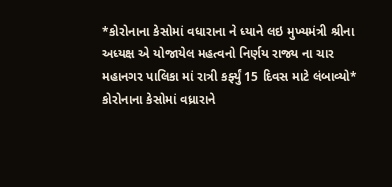*કોરોનાના કેસોમાં વધારાના ને ધ્યાને લઇ મુખ્યમંત્રી શ્રીના અધ્યક્ષ એ યોજાયેલ મહત્વનો નિર્ણય રાજ્ય ના ચાર મહાનગર પાલિકા માં રાત્રી કર્ફ્યું 15 દિવસ માટે લંબાવ્યો*
કોરોનાના કેસોમાં વધ્રારાને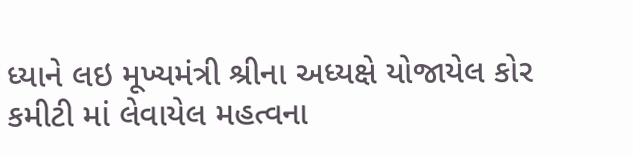ધ્યાને લઇ મૂખ્યમંત્રી શ્રીના અધ્યક્ષે યોજાયેલ કોર કમીટી માં લેવાયેલ મહત્વના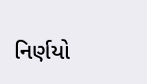નિર્ણયો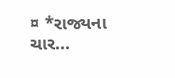¤ *રાજ્યના ચાર...